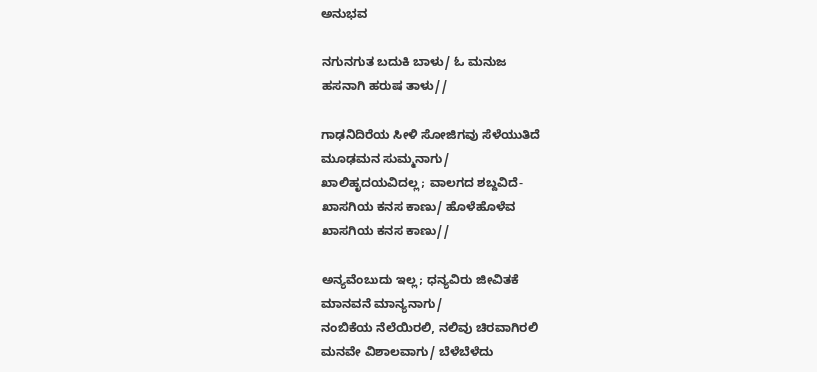ಅನುಭವ

ನಗುನಗುತ ಬದುಕಿ ಬಾಳು/ ಓ ಮನುಜ
ಹಸನಾಗಿ ಹರುಷ ತಾಳು//

ಗಾಢನಿದಿರೆಯ ಸೀಳಿ ಸೋಜಿಗವು ಸೆಳೆಯುತಿದೆ
ಮೂಢಮನ ಸುಮ್ಮನಾಗು/
ಖಾಲಿಹೃದಯವಿದಲ್ಲ; ವಾಲಗದ ಶಬ್ದವಿದೆ-
ಖಾಸಗಿಯ ಕನಸ ಕಾಣು/ ಹೊಳೆಹೊಳೆವ
ಖಾಸಗಿಯ ಕನಸ ಕಾಣು//

ಅನ್ಯವೆಂಬುದು ಇಲ್ಲ; ಧನ್ಯವಿರು ಜೀವಿತಕೆ
ಮಾನವನೆ ಮಾನ್ಯನಾಗು/
ನಂಬಿಕೆಯ ನೆಲೆಯಿರಲಿ, ನಲಿವು ಚಿರವಾಗಿರಲಿ
ಮನವೇ ವಿಶಾಲವಾಗು/ ಬೆಳೆಬೆಳೆದು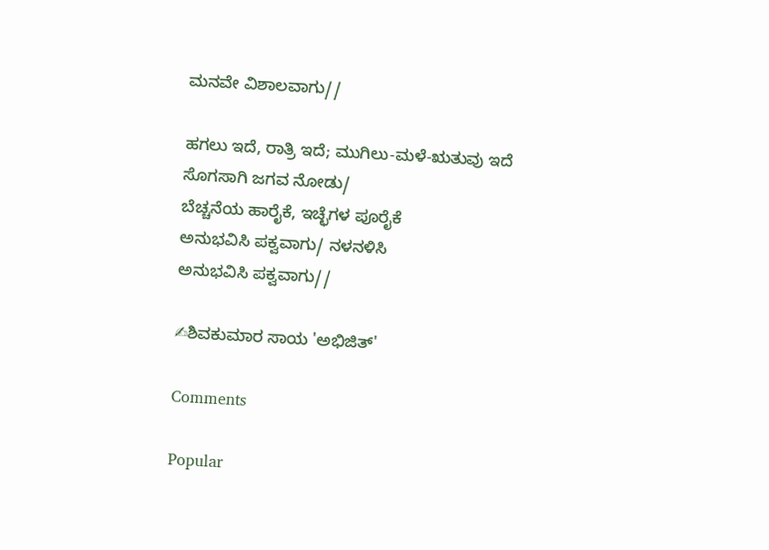ಮನವೇ ವಿಶಾಲವಾಗು//

ಹಗಲು ಇದೆ, ರಾತ್ರಿ ಇದೆ; ಮುಗಿಲು-ಮಳೆ-ಋತುವು ಇದೆ
ಸೊಗಸಾಗಿ ಜಗವ ನೋಡು/
ಬೆಚ್ಚನೆಯ ಹಾರೈಕೆ, ಇಚ್ಛೆಗಳ ಪೂರೈಕೆ
ಅನುಭವಿಸಿ ಪಕ್ವವಾಗು/ ನಳನಳಿಸಿ
ಅನುಭವಿಸಿ ಪಕ್ವವಾಗು//

✍ಶಿವಕುಮಾರ ಸಾಯ 'ಅಭಿಜಿತ್'

Comments

Popular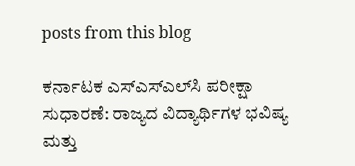posts from this blog

ಕರ್ನಾಟಕ ಎಸ್‌ಎಸ್‌ಎಲ್‌ಸಿ ಪರೀಕ್ಷಾ ಸುಧಾರಣೆ: ರಾಜ್ಯದ ವಿದ್ಯಾರ್ಥಿಗಳ ಭವಿಷ್ಯ ಮತ್ತು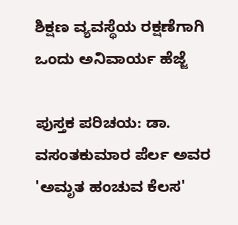ಶಿಕ್ಷಣ ವ್ಯವಸ್ಥೆಯ ರಕ್ಷಣೆಗಾಗಿ ಒಂದು ಅನಿವಾರ್ಯ ಹೆಜ್ಜೆ

ಪುಸ್ತಕ ಪರಿಚಯ: ಡಾ. ವಸಂತಕುಮಾರ ಪೆರ್ಲ ಅವರ 'ಅಮೃತ ಹಂಚುವ ಕೆಲಸ'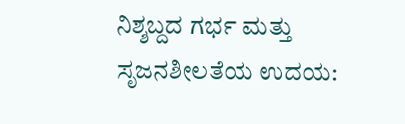ನಿಶ್ಶಬ್ದದ ಗರ್ಭ ಮತ್ತು ಸೃಜನಶೀಲತೆಯ ಉದಯ: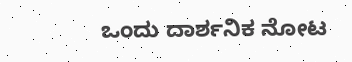ಒಂದು ದಾರ್ಶನಿಕ ನೋಟ